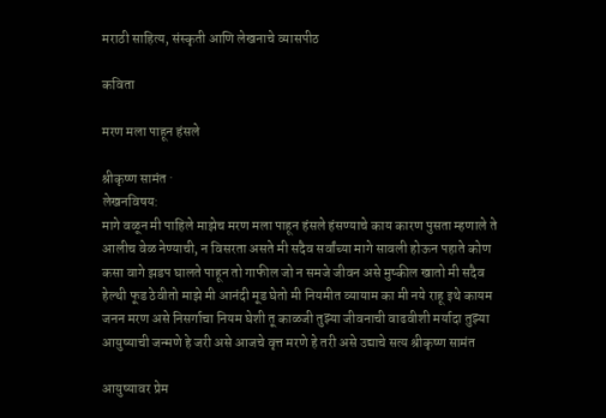मराठी साहित्य, संस्कृती आणि लेखनाचे व्यासपीठ

कविता

मरण मला पाहून हंसले

श्रीकृष्ण सामंत ·
लेखनविषय:
मागे वळून मी पाहिले माझेच मरण मला पाहून हंसले हंसण्याचे काय कारण पुसता म्हणाले ते आलीच वेळ नेण्याची, न विसरता असते मी सदैव सर्वांच्या मागे सावली होऊन पहाते कोण कसा वागे झडप घालते पाहून तो गाफील जो न समजे जीवन असे मुष्कील खातो मी सदैव हेल्थी फूड ठेवीतो माझे मी आनंदी मूड घेतो मी नियमीत व्यायाम का मी नये राहू इथे कायम जनन मरण असे निसर्गाचा नियम घेशी तू काळजी तुझ्या जीवनाची वाढवीशी मर्यादा तुझ्या आयुष्याची जन्मणे हे जरी असे आजचे वृत्त मरणे हे तरी असे उद्याचे सत्य श्रीकृष्ण सामंत

आयुष्यावर प्रेम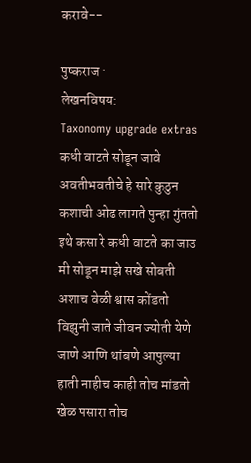करावे--

पुष्कराज ·
लेखनविषय:
Taxonomy upgrade extras
कधी वाटते सोडून जावे अवतीभवतीचे हे सारे कुठुन कशाची ओढ लागते पुन्हा गुंततो इथे कसा रे कधी वाटते का जाउ मी सोडून माझे सखे सोबती अशाच वेळी श्वास कोंडतो विझुनी जाते जीवन ज्योती येणे जाणे आणि थांबणे आपुल्या हाती नाहीच काही तोच मांडतो खेळ पसारा तोच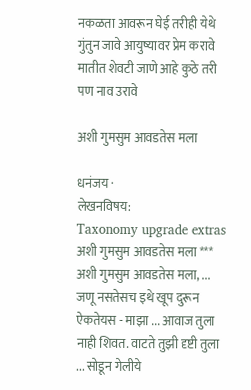नकळता आवरून घेई तरीही येथे गुंतुन जावे आयुष्यावर प्रेम करावे मातीत शेवटी जाणे आहे कुठे तरी पण नाव उरावे

अशी गुमसुम आवडतेस मला

धनंजय ·
लेखनविषय:
Taxonomy upgrade extras
अशी गुमसुम आवडतेस मला *** अशी गुमसुम आवडतेस मला, ... जणू नसतेसच इथे खूप दुरून ऐकतेयस - माझा ... आवाज तुला नाही शिवत. वाटते तुझी दृष्टी तुला ... सोडून गेलीये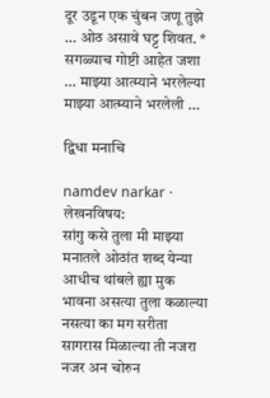दूर उडून एक चुंबन जणू तुझे ... ओठ असावे घट्ट शिवत. * सगळ्याच गोष्टी आहेत जशा ... माझ्या आत्म्याने भरलेल्या माझ्या आत्म्याने भरलेली ...

द्विधा मनाचि

namdev narkar ·
लेखनविषय:
सा॑गु कसे तुला मी माझ्या मनातले ओठा॑त शब्द येन्या आधीच था॑बले ह्या मुक भावना असत्या तुला कळाल्या नसत्या का मग सरीता सागरास मिळाल्या ती नजरा नजर अन चोरुन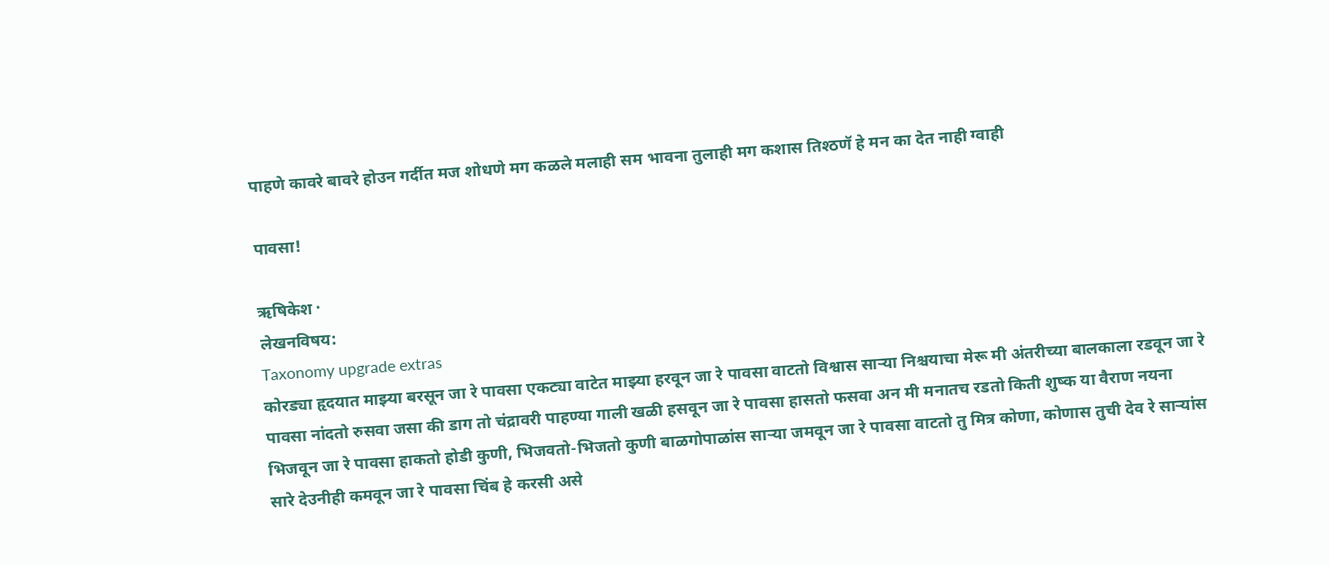पाहणे कावरे बावरे होउन गर्दीत मज शोधणे मग कळले मलाही सम भावना तुलाही मग कशास तिश्ठणॅ हे मन का देत नाही ग्वाही

पावसा!

ऋषिकेश ·
लेखनविषय:
Taxonomy upgrade extras
कोरड्या हृदयात माझ्या बरसून जा रे पावसा एकट्या वाटेत माझ्या हरवून जा रे पावसा वाटतो विश्वास सार्‍या निश्चयाचा मेरू मी अंतरीच्या बालकाला रडवून जा रे पावसा नांदतो रुसवा जसा की डाग तो चंद्रावरी पाहण्या गाली खळी हसवून जा रे पावसा हासतो फसवा अन मी मनातच रडतो किती शुष्क या वैराण नयना भिजवून जा रे पावसा हाकतो होडी कुणी, भिजवतो-भिजतो कुणी बाळगोपाळांस सार्‍या जमवून जा रे पावसा वाटतो तु मित्र कोणा, कोणास तुची देव रे सार्‍यांस सारे देउनीही कमवून जा रे पावसा चिंब हे करसी असे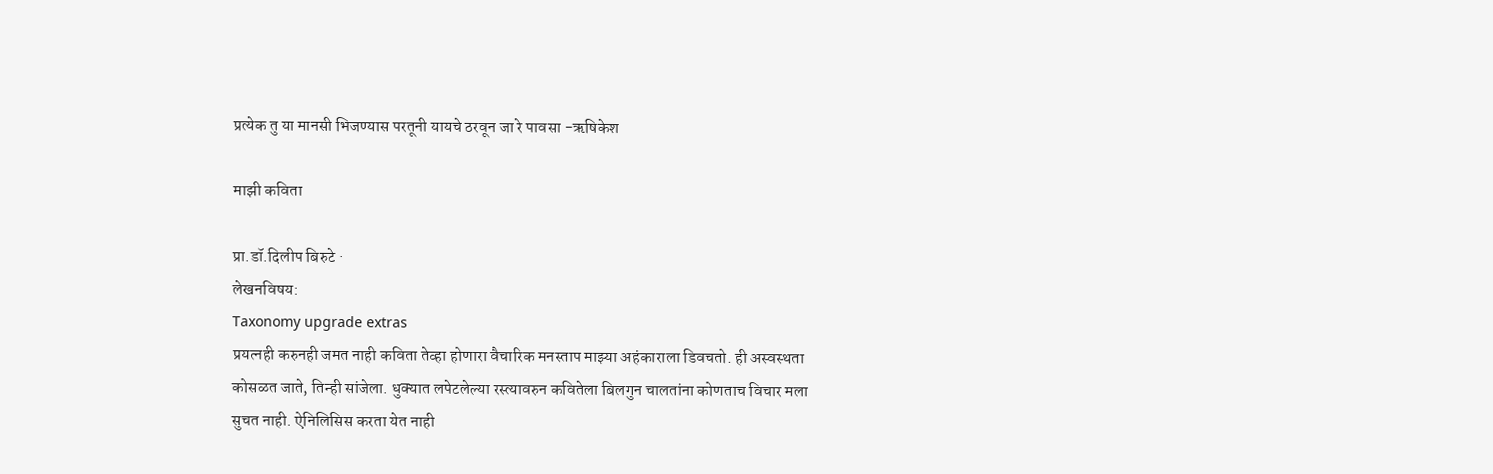प्रत्येक तु या मानसी भिजण्यास परतूनी यायचे ठरवून जा रे पावसा -ऋषिकेश

माझी कविता

प्रा.डॉ.दिलीप बिरुटे ·
लेखनविषय:
Taxonomy upgrade extras
प्रयत्नही करुनही जमत नाही कविता तेव्हा होणारा वैचारिक मनस्ताप माझ्या अहंकाराला डिवचतो. ही अस्वस्थता कोसळत जाते, तिन्ही सांजेला. धुक्यात लपेटलेल्या रस्त्यावरुन कवितेला बिलगुन चालतांना कोणताच विचार मला सुचत नाही. ऐनिलिसिस करता येत नाही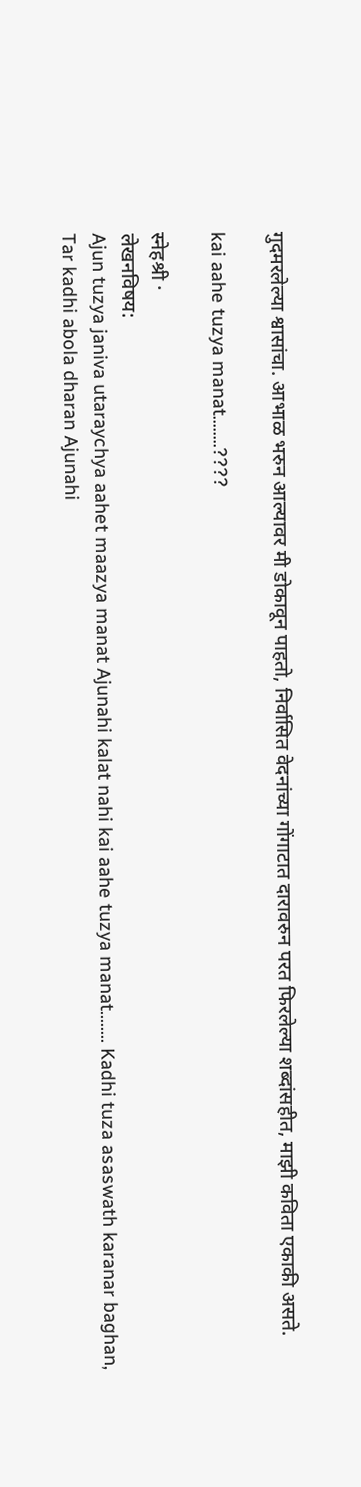गुदमरलेल्या श्वासांचा. आभाळ भरुन आल्यावर मी डोकावून पाहतो, निर्वासित वेदनांच्या गोंगाटात दारावरुन परत फिरलेल्या शब्दांसहीत, माझी कविता एकाकी असते.

kai aahe tuzya manat........????

स्नेहश्री ·
लेखनविषय:
Ajun tuzya janiva utaraychya aahet maazya manat Ajunahi kalat nahi kai aahe tuzya manat........ Kadhi tuza asaswath karanar baghan, Tar kadhi abola dharan Ajunahi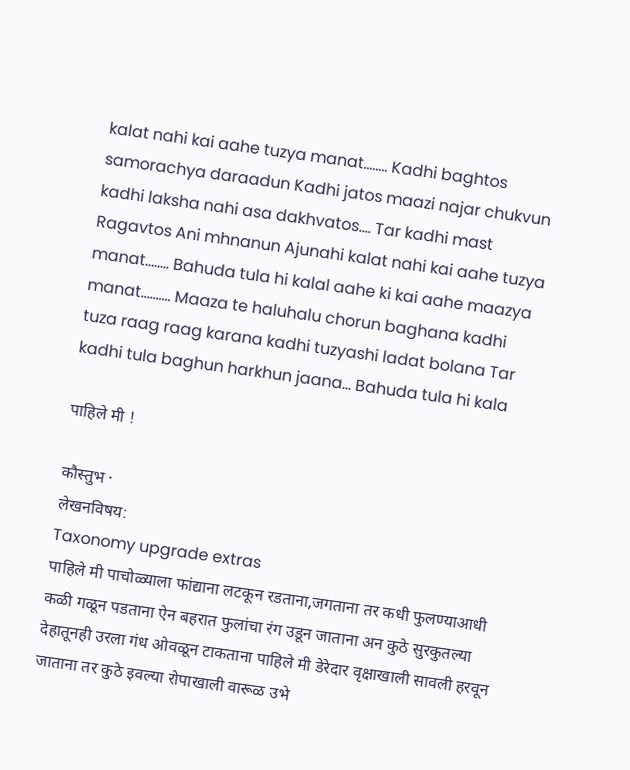kalat nahi kai aahe tuzya manat........ Kadhi baghtos samorachya daraadun Kadhi jatos maazi najar chukvun kadhi laksha nahi asa dakhvatos.... Tar kadhi mast Ragavtos Ani mhnanun Ajunahi kalat nahi kai aahe tuzya manat........ Bahuda tula hi kalal aahe ki kai aahe maazya manat.......... Maaza te haluhalu chorun baghana kadhi tuza raag raag karana kadhi tuzyashi ladat bolana Tar kadhi tula baghun harkhun jaana... Bahuda tula hi kala

पाहिले मी !

कौस्तुभ ·
लेखनविषय:
Taxonomy upgrade extras
पाहिले मी पाचोळ्याला फांद्याना लटकून रडताना,जगताना तर कधी फुलण्या‌आधी कळी गळून पडताना ऐन बहरात फुलांचा रंग उडून जाताना अन कुठे सुरकुतल्या देहातूनही उरला गंध ओवळून टाकताना पाहिले मी डेरेदार वृक्षाखाली सावली हरवून जाताना तर कुठे इवल्या रोपाखाली वारूळ उभे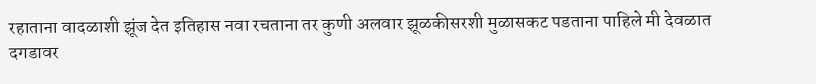रहाताना वादळाशी झूंज देत इतिहास नवा रचताना तर कुणी अलवार झूळकीसरशी मुळासकट पडताना पाहिले मी देवळात दगडावर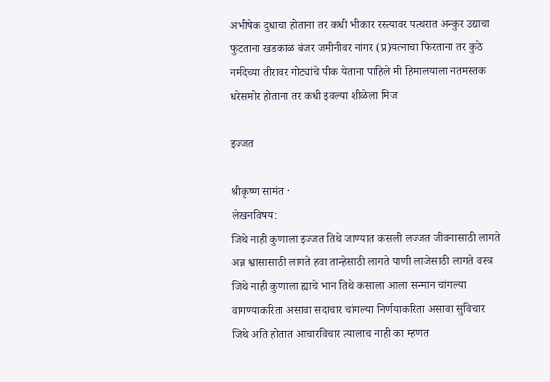अभीषेक दुधाचा होताना तर कधी भीकार रस्त्यावर पत्थरात अन्कुर उद्याचा फुटताना खडकाळ बंजर जमीनीवर नांगर (प्र)यत्नाचा फिरताना तर कुठे नर्मदेच्या तीरावर गोट्यांचे पीक येताना पाहिले मी हिमालयाला नतमस्तक धरेसमोर होताना तर कधी इवल्या शीळेला मिज

इज्जत

श्रीकृष्ण सामंत ·
लेखनविषय:
जिथे नाही कुणाला इज्जत तिथे जाण्यात कसली लज्जत जीवनासाठी लागते अन्न श्वासासाठी लागते हवा तान्हेसाठी लागते पाणी लाजेसाठी लागते वस्त्र जिथे नाही कुणाला ह्याचे भान तिथे कसाला आला सन्मान चांगल्या वागण्याकरिता असावा सदाचार चांगल्या निर्णयाकरिता असावा सुविचार जिथे अति होतात आचारविचार त्यालाच नाही का म्हणत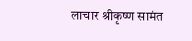लाचार श्रीकृष्ण सामंत